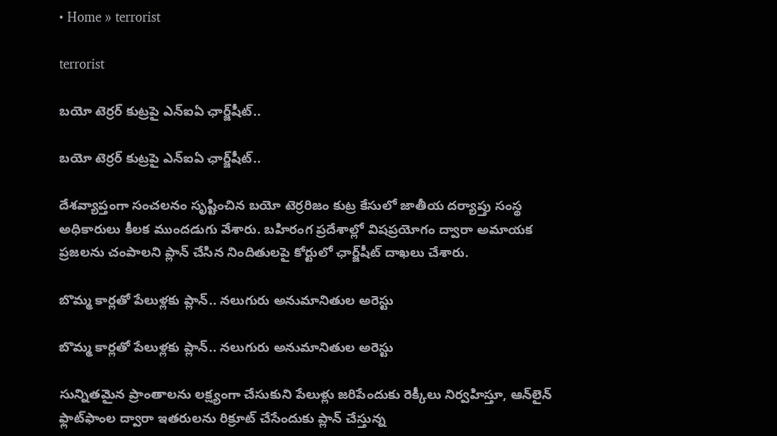• Home » terrorist

terrorist

బయో టెర్రర్ కుట్రపై ఎన్ఐఏ ఛార్జ్‌షీట్..

బయో టెర్రర్ కుట్రపై ఎన్ఐఏ ఛార్జ్‌షీట్..

దేశవ్యాప్తంగా సంచలనం సృష్టించిన బయో టెర్రరిజం కుట్ర కేసులో జాతీయ దర్యాప్తు సంస్థ అధికారులు కీలక ముందడుగు వేశారు. బహిరంగ ప్రదేశాల్లో విషప్రయోగం ద్వారా అమాయక ప్రజలను చంపాలని ప్లాన్ చేసిన నిందితులపై కోర్టులో ఛార్జ్‌షీట్ దాఖలు చేశారు.

బొమ్మ కార్లతో పేలుళ్లకు ప్లాన్.. నలుగురు అనుమానితుల అరెస్టు

బొమ్మ కార్లతో పేలుళ్లకు ప్లాన్.. నలుగురు అనుమానితుల అరెస్టు

సున్నితమైన ప్రాంతాలను లక్ష్యంగా చేసుకుని పేలుళ్లు జరిపేందుకు రెక్కీలు నిర్వహిస్తూ, ఆన్‌లైన్ ఫ్లాట్‌ఫాంల ద్వారా ఇతరులను రిక్రూట్ చేసేందుకు ప్లాన్ చేస్తున్న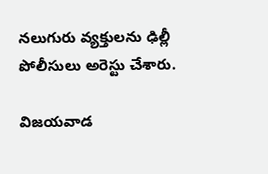నలుగురు వ్యక్తులను ఢిల్లీ పోలీసులు అరెస్టు చేశారు.

విజయవాడ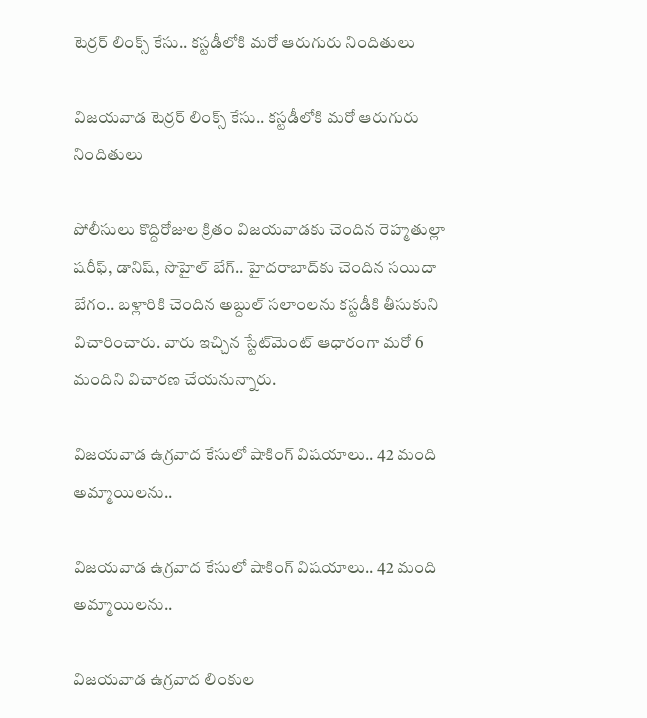టెర్రర్ లింక్స్ కేసు.. కస్టడీలోకి మరో ఆరుగురు నిందితులు

విజయవాడ టెర్రర్ లింక్స్ కేసు.. కస్టడీలోకి మరో ఆరుగురు నిందితులు

పోలీసులు కొద్దిరోజుల క్రితం విజయవాడకు చెందిన రెహ్మతుల్లా షరీఫ్‌, డానిష్‌, సొహైల్‌ బేగ్‌.. హైదరాబాద్‌కు చెందిన సయిదా బేగం.. బళ్లారికి చెందిన అబ్దుల్‌ సలాంలను కస్టడీకి తీసుకుని విచారించారు. వారు ఇచ్చిన స్టేట్‌మెంట్ ఆధారంగా మరో 6 మందిని విచారణ చేయనున్నారు.

విజయవాడ ఉగ్రవాద కేసులో షాకింగ్ విషయాలు.. 42 మంది అమ్మాయిలను..

విజయవాడ ఉగ్రవాద కేసులో షాకింగ్ విషయాలు.. 42 మంది అమ్మాయిలను..

విజయవాడ ఉగ్రవాద లింకుల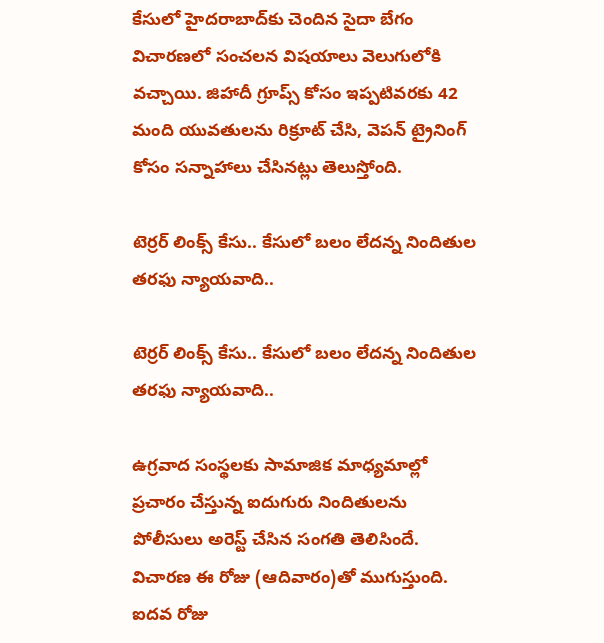కేసులో హైదరాబాద్‌కు చెందిన సైదా బేగం విచారణలో సంచలన విషయాలు వెలుగులోకి వచ్చాయి. జిహాదీ గ్రూప్స్ కోసం ఇప్పటివరకు 42 మంది యువతులను రిక్రూట్ చేసి, వెపన్ ట్రైనింగ్ కోసం సన్నాహాలు చేసినట్లు తెలుస్తోంది.

టెర్రర్ లింక్స్ కేసు.. కేసులో బలం లేదన్న నిందితుల తరఫు న్యాయవాది..

టెర్రర్ లింక్స్ కేసు.. కేసులో బలం లేదన్న నిందితుల తరఫు న్యాయవాది..

ఉగ్రవాద సంస్థలకు సామాజిక మాధ్యమాల్లో ప్రచారం చేస్తున్న ఐదుగురు నిందితులను పోలీసులు అరెస్ట్ చేసిన సంగతి తెలిసిందే. విచారణ ఈ రోజు (ఆదివారం)తో ముగుస్తుంది. ఐదవ రోజు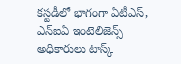కస్టడీలో భాగంగా ఏటీఎస్, ఎన్ఐఏ ఇంటెలిజెన్స్ అధికారులు టాస్క్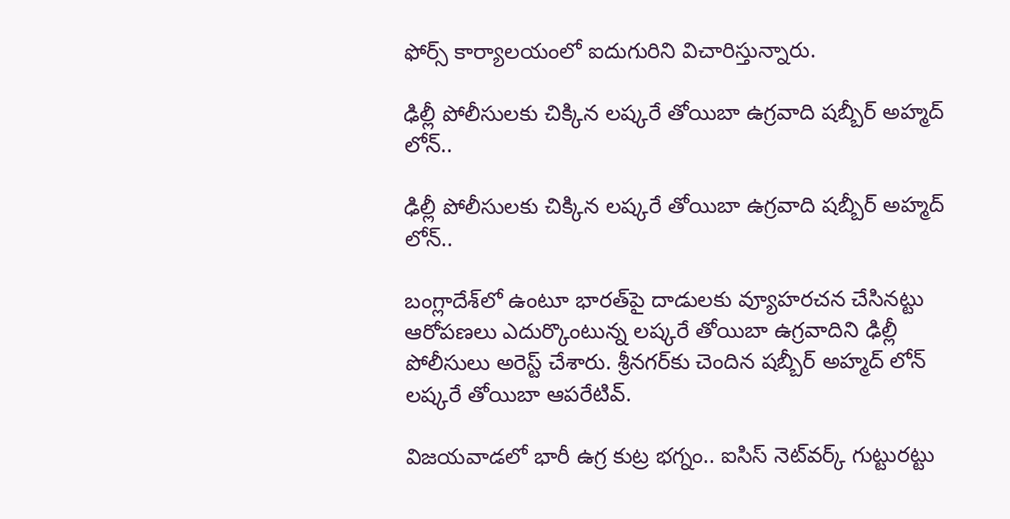ఫోర్స్ కార్యాలయంలో ఐదుగురిని విచారిస్తున్నారు.

ఢిల్లీ పోలీసులకు చిక్కిన లష్కరే తోయిబా ఉగ్రవాది షబ్బీర్‌ అహ్మద్‌ లోన్‌..

ఢిల్లీ పోలీసులకు చిక్కిన లష్కరే తోయిబా ఉగ్రవాది షబ్బీర్‌ అహ్మద్‌ లోన్‌..

బంగ్లాదేశ్‌లో ఉంటూ భారత్‌పై దాడులకు వ్యూహరచన చేసినట్టు ఆరోపణలు ఎదుర్కొంటున్న లష్కరే తోయిబా ఉగ్రవాదిని ఢిల్లీ పోలీసులు అరెస్ట్ చేశారు. శ్రీనగర్‌కు చెందిన షబ్బీర్‌ అహ్మద్‌ లోన్‌ లష్కరే తోయిబా ఆపరేటివ్.

విజయవాడలో భారీ ఉగ్ర కుట్ర భగ్నం.. ఐసిస్ నెట్‌వర్క్ గుట్టురట్టు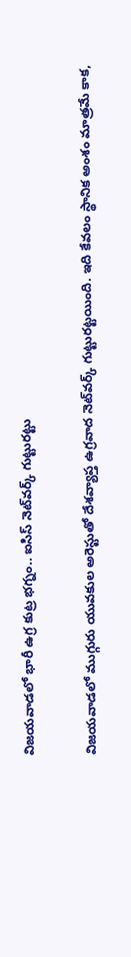విజయవాడలో భారీ ఉగ్ర కుట్ర భగ్నం.. ఐసిస్ నెట్‌వర్క్ గుట్టురట్టు

విజయవాడలో ముగ్గురు యువకుల అరెస్టుతో దేశవ్యాప్త ఉగ్రవాద నెట్‌వర్క్ గుట్టురట్టయింది. ఇది కేవలం స్థానిక అంశం మాత్రమే కాక,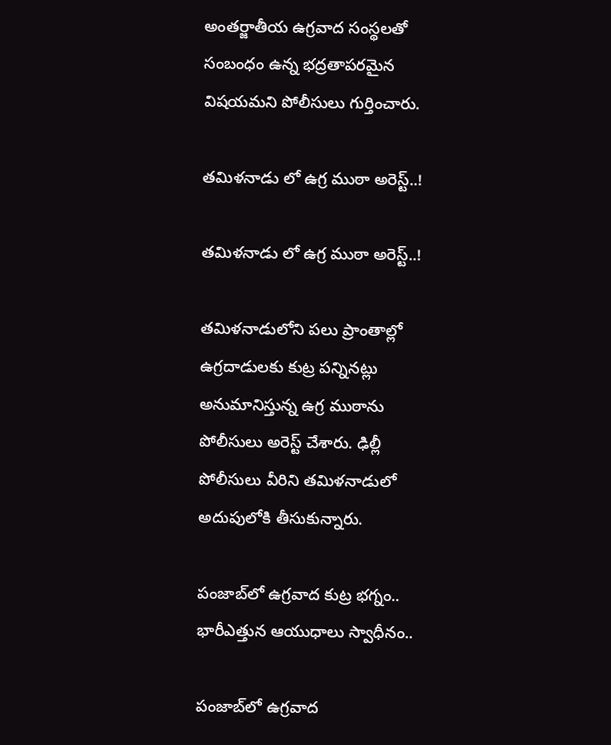అంతర్జాతీయ ఉగ్రవాద సంస్థలతో సంబంధం ఉన్న భద్రతాపరమైన విషయమని పోలీసులు గుర్తించారు.

తమిళనాడు లో ఉగ్ర ముఠా అరెస్ట్..!

తమిళనాడు లో ఉగ్ర ముఠా అరెస్ట్..!

తమిళనాడులోని పలు ప్రాంతాల్లో ఉగ్రదాడులకు కుట్ర పన్నినట్లు అనుమానిస్తున్న ఉగ్ర ముఠాను పోలీసులు అరెస్ట్ చేశారు. ఢిల్లీ పోలీసులు వీరిని తమిళనాడులో అదుపులోకి తీసుకున్నారు.

పంజాబ్‌లో ఉగ్రవాద కుట్ర భగ్నం.. భారీఎత్తున ఆయుధాలు స్వాధీనం..

పంజాబ్‌లో ఉగ్రవాద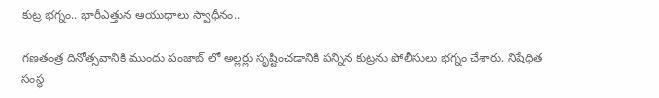కుట్ర భగ్నం.. భారీఎత్తున ఆయుధాలు స్వాధీనం..

గణతంత్ర దినోత్సవానికి ముందు పంజాబ్ లో అల్లర్లు సృష్టించడానికి పన్నిన కుట్రను పోలీసులు భగ్నం చేశారు. నిషేధిత సంస్థ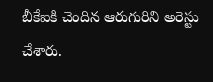బీకేఐకి చెందిన ఆరుగురిని అరెస్టు చేశారు.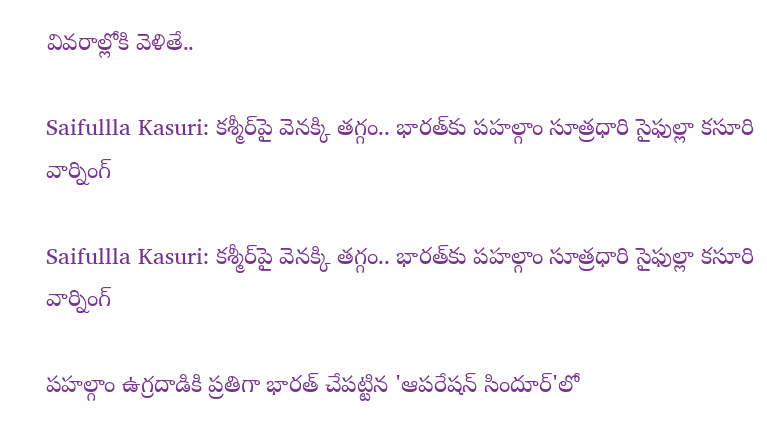వివరాల్లోకి వెళితే..

Saifullla Kasuri: కశ్మీర్‌పై వెనక్కి తగ్గం.. భారత్‌కు పహల్గాం సూత్రధారి సైఫుల్లా కసూరి వార్నింగ్

Saifullla Kasuri: కశ్మీర్‌పై వెనక్కి తగ్గం.. భారత్‌కు పహల్గాం సూత్రధారి సైఫుల్లా కసూరి వార్నింగ్

పహల్గాం ఉగ్రదాడికి ప్రతిగా భారత్ చేపట్టిన 'ఆపరేషన్ సిందూర్'లో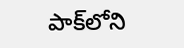పాక్‌లోని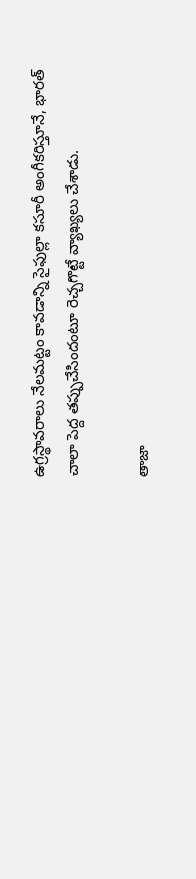ఉగ్రస్థావరాలు నేలమట్టం కావడాన్ని సైఫుల్లా కసూరీ అంగీకరిస్తూనే, భారత్ చాలా పెద్ద తప్పుచేసిందంటూ రెచ్చగొట్టే వ్యాఖ్యలు చేశాడు.

తాజా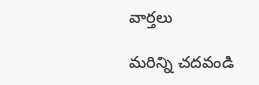వార్తలు

మరిన్ని చదవండి